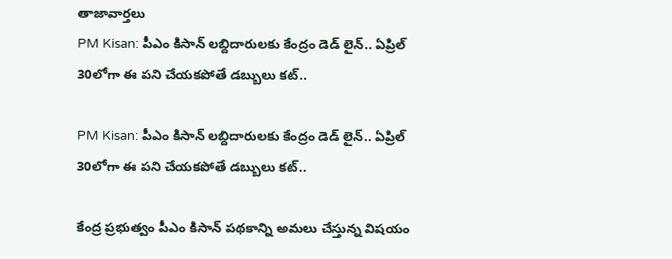తాజావార్తలు
PM Kisan: పీఎం కిసాన్‌ లబ్దిదారులకు కేంద్రం డెడ్ లైన్.. ఏప్రిల్ 30లోగా ఈ పని చేయకపోతే డబ్బులు కట్..

PM Kisan: పీఎం కిసాన్‌ లబ్దిదారులకు కేంద్రం డెడ్ లైన్.. ఏప్రిల్ 30లోగా ఈ పని చేయకపోతే డబ్బులు కట్..

కేంద్ర ప్రభుత్వం పీఎం కిసాన్ పథకాన్ని అమలు చేస్తున్న విషయం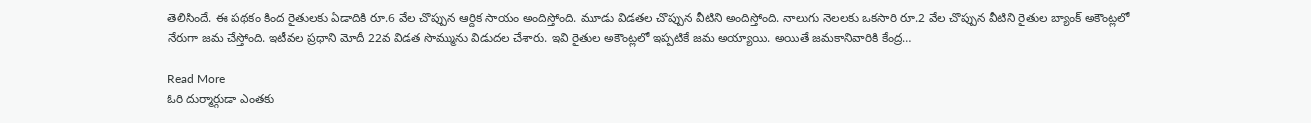తెలిసిందే. ఈ పథకం కింద రైతులకు ఏడాదికి రూ.6 వేల చొప్పున ఆర్దిక సాయం అందిస్తోంది. మూడు విడతల చొప్పున వీటిని అందిస్తోంది. నాలుగు నెలలకు ఒకసారి రూ.2 వేల చొప్పున వీటిని రైతుల బ్యాంక్ అకౌంట్లలో నేరుగా జమ చేస్తోంది. ఇటీవల ప్రధాని మోదీ 22వ విడత సొమ్మును విడుదల చేశారు. ఇవి రైతుల అకౌంట్లలో ఇప్పటికే జమ అయ్యాయి. అయితే జమకానివారికి కేంద్ర…

Read More
ఓరి దుర్మార్గుడా ఎంతకు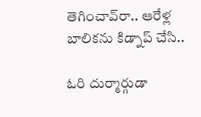తెగించావ్‌రా.. ఆరేళ్ల బాలికను కిడ్నాప్‌ చేసి..

ఓరి దుర్మార్గుడా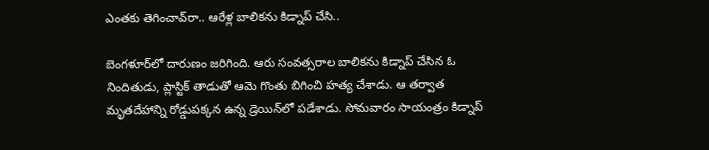ఎంతకు తెగించావ్‌రా.. ఆరేళ్ల బాలికను కిడ్నాప్‌ చేసి..

బెంగళూర్‌లో దారుణం జరిగింది. ఆరు సంవత్సరాల బాలికను కిడ్నాప్ చేసిన ఓ నిందితుడు, ప్లాస్టిక్ తాడుతో ఆమె గొంతు బిగించి హత్య చేశాడు. ఆ తర్వాత మృతదేహాన్ని రోడ్డుపక్కన ఉన్న డ్రెయిన్‌లో పడేశాడు. సోమవారం సాయంత్రం కిడ్నాప్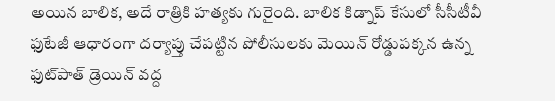అయిన బాలిక, అదే రాత్రికి హత్యకు గురైంది. బాలిక కిడ్నాప్ కేసులో సీసీటీవీ ఫుటేజీ ఆధారంగా దర్యాప్తు చేపట్టిన పోలీసులకు మెయిన్ రోడ్డుపక్కన ఉన్న ఫుట్‌పాత్ డ్రెయిన్ వద్ద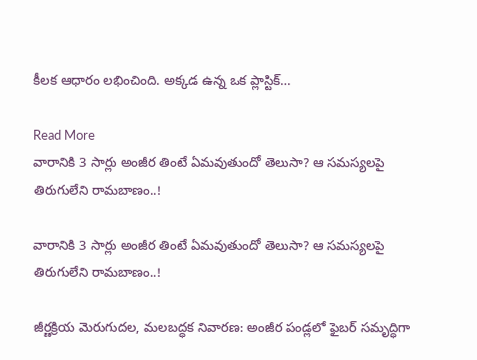కీలక ఆధారం లభించింది. అక్కడ ఉన్న ఒక ప్లాస్టిక్…

Read More
వారానికి 3 సార్లు అంజీర తింటే ఏమవుతుందో తెలుసా? ఆ సమస్యలపై తిరుగులేని రామబాణం..!

వారానికి 3 సార్లు అంజీర తింటే ఏమవుతుందో తెలుసా? ఆ సమస్యలపై తిరుగులేని రామబాణం..!

జీర్ణక్రియ మెరుగుదల, మలబద్ధక నివారణ: అంజీర పండ్లలో ఫైబర్ సమృద్ధిగా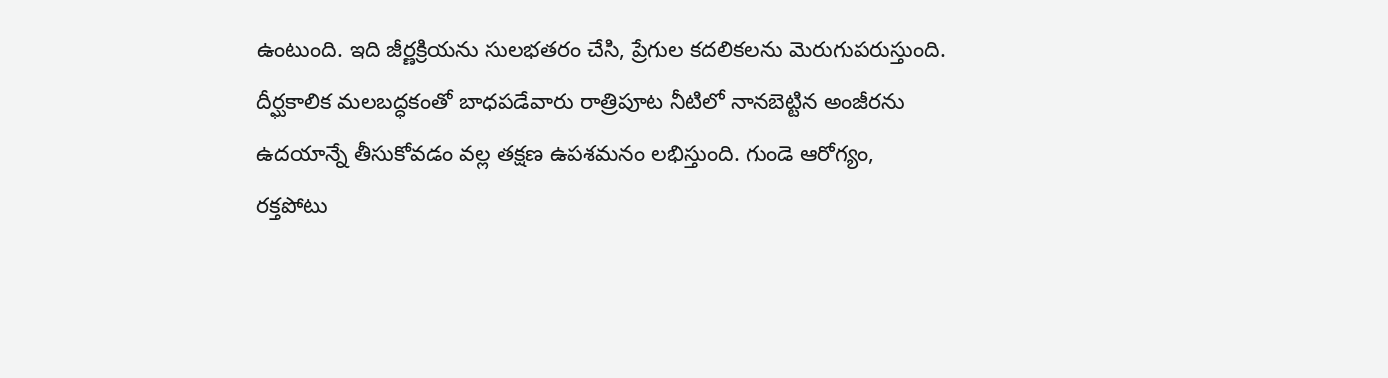ఉంటుంది. ఇది జీర్ణక్రియను సులభతరం చేసి, ప్రేగుల కదలికలను మెరుగుపరుస్తుంది. దీర్ఘకాలిక మలబద్ధకంతో బాధపడేవారు రాత్రిపూట నీటిలో నానబెట్టిన అంజీరను ఉదయాన్నే తీసుకోవడం వల్ల తక్షణ ఉపశమనం లభిస్తుంది. గుండె ఆరోగ్యం, రక్తపోటు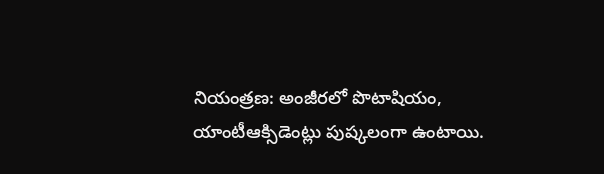నియంత్రణ: అంజీరలో పొటాషియం, యాంటీఆక్సిడెంట్లు పుష్కలంగా ఉంటాయి.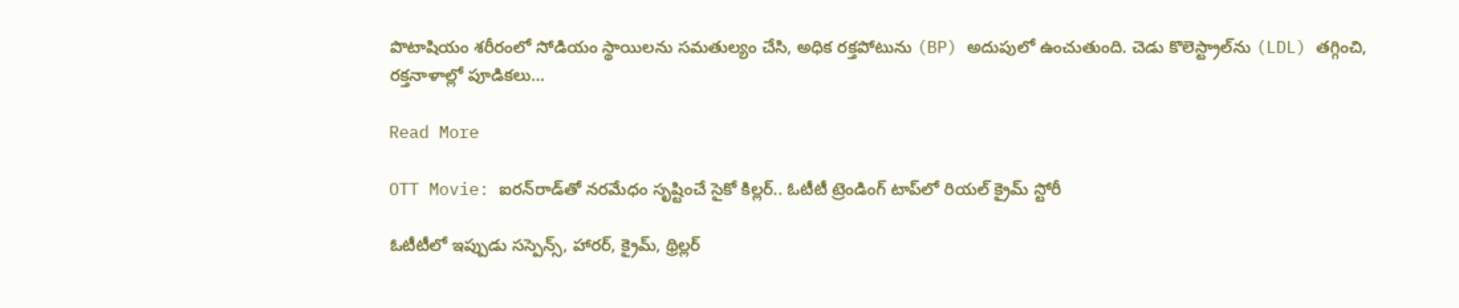పొటాషియం శరీరంలో సోడియం స్థాయిలను సమతుల్యం చేసి, అధిక రక్తపోటును (BP) అదుపులో ఉంచుతుంది. చెడు కొలెస్ట్రాల్‌ను (LDL) తగ్గించి, రక్తనాళాల్లో పూడికలు…

Read More

OTT Movie: ఐరన్‌రాడ్‌తో నరమేధం సృష్టించే సైకో కిల్లర్.. ఓటీటీ ట్రెండింగ్‌ టాప్‌లో రియల్ క్రైమ్ స్టోరీ

ఓటీటీలో ఇప్పుడు సస్పెన్స్, హారర్, క్రైమ్, థ్రిల్లర్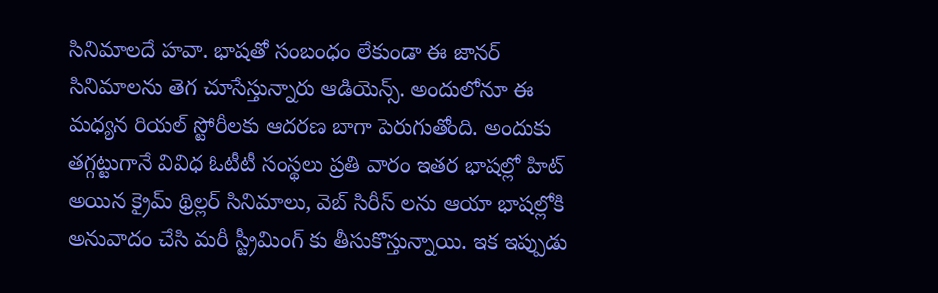సినిమాలదే హవా. భాషతో సంబంధం లేకుండా ఈ జానర్ సినిమాలను తెగ చూసేస్తున్నారు ఆడియెన్స్. అందులోనూ ఈ మధ్యన రియల్ స్టోరీలకు ఆదరణ బాగా పెరుగుతోంది. అందుకు తగ్గట్టుగానే వివిధ ఓటీటీ సంస్థలు ప్రతి వారం ఇతర భాషల్లో హిట్ అయిన క్రైమ్ థ్రిల్లర్ సినిమాలు, వెబ్ సిరీస్ లను ఆయా భాషల్లోకి అనువాదం చేసి మరీ స్ట్రీమింగ్ కు తీసుకొస్తున్నాయి. ఇక ఇప్పుడు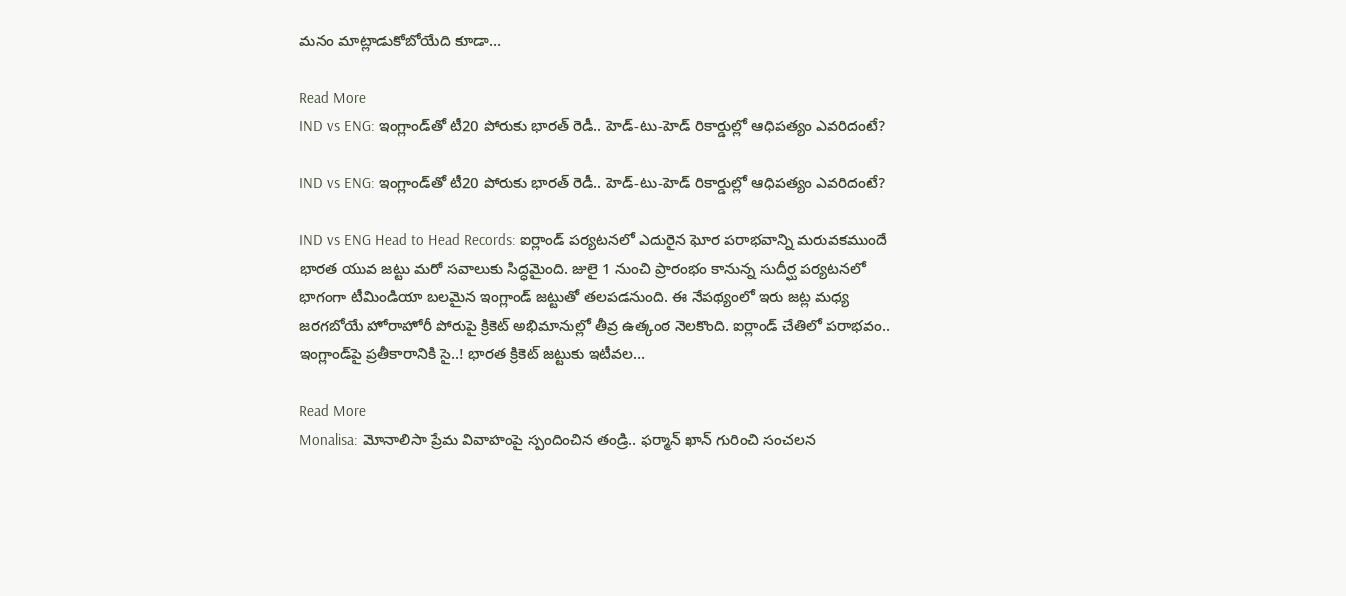మనం మాట్లాడుకోబోయేది కూడా…

Read More
IND vs ENG: ఇంగ్లాండ్‌తో టీ20 పోరుకు భారత్ రెడీ.. హెడ్-టు-హెడ్ రికార్డుల్లో ఆధిపత్యం ఎవరిదంటే?

IND vs ENG: ఇంగ్లాండ్‌తో టీ20 పోరుకు భారత్ రెడీ.. హెడ్-టు-హెడ్ రికార్డుల్లో ఆధిపత్యం ఎవరిదంటే?

IND vs ENG Head to Head Records: ఐర్లాండ్ పర్యటనలో ఎదురైన ఘోర పరాభవాన్ని మరువకముందే భారత యువ జట్టు మరో సవాలుకు సిద్ధమైంది. జులై 1 నుంచి ప్రారంభం కానున్న సుదీర్ఘ పర్యటనలో భాగంగా టీమిండియా బలమైన ఇంగ్లాండ్ జట్టుతో తలపడనుంది. ఈ నేపథ్యంలో ఇరు జట్ల మధ్య జరగబోయే హోరాహోరీ పోరుపై క్రికెట్ అభిమానుల్లో తీవ్ర ఉత్కంఠ నెలకొంది. ఐర్లాండ్ చేతిలో పరాభవం.. ఇంగ్లాండ్‌పై ప్రతీకారానికి సై..! భారత క్రికెట్ జట్టుకు ఇటీవల…

Read More
Monalisa: మోనాలిసా ప్రేమ వివాహంపై స్పందించిన తండ్రి.. ఫర్మాన్ ఖాన్ గురించి సంచలన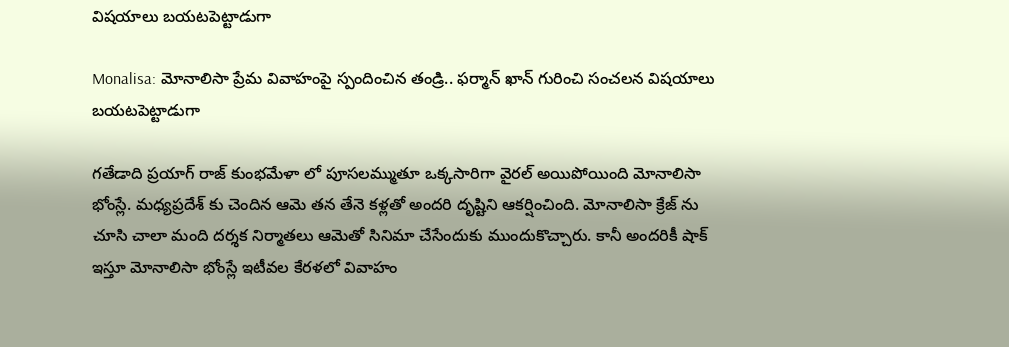విషయాలు బయటపెట్టాడుగా

Monalisa: మోనాలిసా ప్రేమ వివాహంపై స్పందించిన తండ్రి.. ఫర్మాన్ ఖాన్ గురించి సంచలన విషయాలు బయటపెట్టాడుగా

గతేడాది ప్రయాగ్ రాజ్ కుంభమేళా లో పూసలమ్ముతూ ఒక్కసారిగా వైరల్ అయిపోయింది మోనాలిసా భోంస్లే. మధ్యప్రదేశ్ కు చెందిన ఆమె తన తేనె కళ్లతో అందరి దృష్టిని ఆకర్షించింది. మోనాలిసా క్రేజ్ ను చూసి చాలా మంది దర్శక నిర్మాతలు ఆమెతో సినిమా చేసేందుకు ముందుకొచ్చారు. కానీ అందరికీ షాక్ ఇస్తూ మోనాలిసా భోంస్లే ఇటీవల కేరళలో వివాహం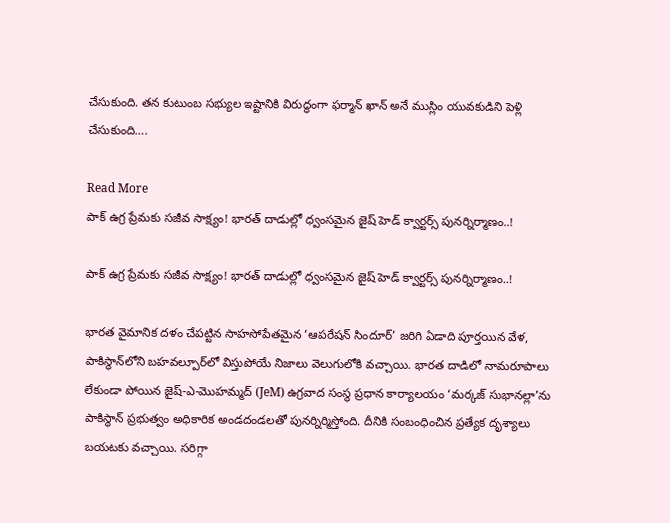చేసుకుంది. తన కుటుంబ సభ్యుల ఇష్టానికి విరుద్ధంగా ఫర్మాన్ ఖాన్‌ అనే ముస్లిం యువకుడిని పెళ్లి చేసుకుంది….

Read More
పాక్ ఉగ్ర ప్రేమకు సజీవ సాక్ష్యం! భారత్ దాడుల్లో ధ్వంసమైన జైష్ హెడ్ క్వార్టర్స్ పునర్నిర్మాణం..!

పాక్ ఉగ్ర ప్రేమకు సజీవ సాక్ష్యం! భారత్ దాడుల్లో ధ్వంసమైన జైష్ హెడ్ క్వార్టర్స్ పునర్నిర్మాణం..!

భారత వైమానిక దళం చేపట్టిన సాహసోపేతమైన ‘ఆపరేషన్ సిందూర్’ జరిగి ఏడాది పూర్తయిన వేళ, పాకిస్థాన్‌లోని బహవల్పూర్‌లో విస్తుపోయే నిజాలు వెలుగులోకి వచ్చాయి. భారత దాడిలో నామరూపాలు లేకుండా పోయిన జైష్-ఎ-మొహమ్మద్ (JeM) ఉగ్రవాద సంస్థ ప్రధాన కార్యాలయం ‘మర్కజ్ సుభానల్లా’ను పాకిస్థాన్ ప్రభుత్వం అధికారిక అండదండలతో పునర్నిర్మిస్తోంది. దీనికి సంబంధించిన ప్రత్యేక దృశ్యాలు బయటకు వచ్చాయి. సరిగ్గా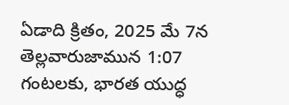ఏడాది క్రితం, 2025 మే 7న తెల్లవారుజామున 1:07 గంటలకు, భారత యుద్ధ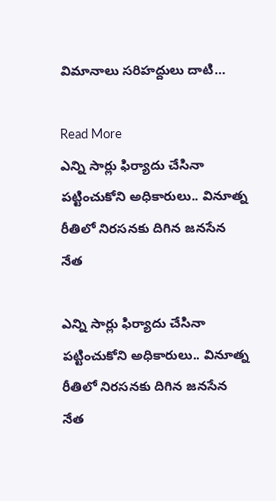విమానాలు సరిహద్దులు దాటి…

Read More
ఎన్ని సార్లు ఫిర్యాదు చేసినా పట్టించుకోని అధికారులు.. వినూత్న రీతిలో నిరసనకు దిగిన జనసేన నేత

ఎన్ని సార్లు ఫిర్యాదు చేసినా పట్టించుకోని అధికారులు.. వినూత్న రీతిలో నిరసనకు దిగిన జనసేన నేత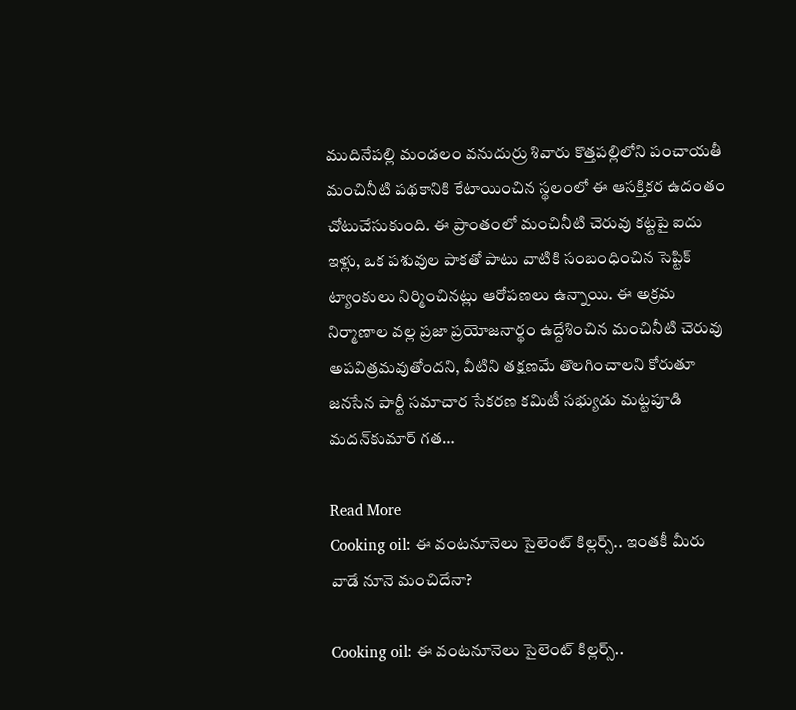ముదినేపల్లి మండలం వనుదుర్రు శివారు కొత్తపల్లిలోని పంచాయతీ మంచినీటి పథకానికి కేటాయించిన స్థలంలో ఈ ఆసక్తికర ఉదంతం చోటుచేసుకుంది. ఈ ప్రాంతంలో మంచినీటి చెరువు కట్టపై ఐదు ఇళ్లు, ఒక పశువుల పాకతో పాటు వాటికి సంబంధించిన సెప్టిక్ ట్యాంకులు నిర్మించినట్లు ఆరోపణలు ఉన్నాయి. ఈ అక్రమ నిర్మాణాల వల్ల ప్రజా ప్రయోజనార్థం ఉద్దేశించిన మంచినీటి చెరువు అపవిత్రమవుతోందని, వీటిని తక్షణమే తొలగించాలని కోరుతూ జనసేన పార్టీ సమాచార సేకరణ కమిటీ సభ్యుడు మట్టపూడి మదన్‌కుమార్ గత…

Read More
Cooking oil: ఈ వంటనూనెలు సైలెంట్‌ కిల్లర్స్.. ఇంతకీ మీరు వాడే నూనె మంచిదేనా?

Cooking oil: ఈ వంటనూనెలు సైలెంట్‌ కిల్లర్స్..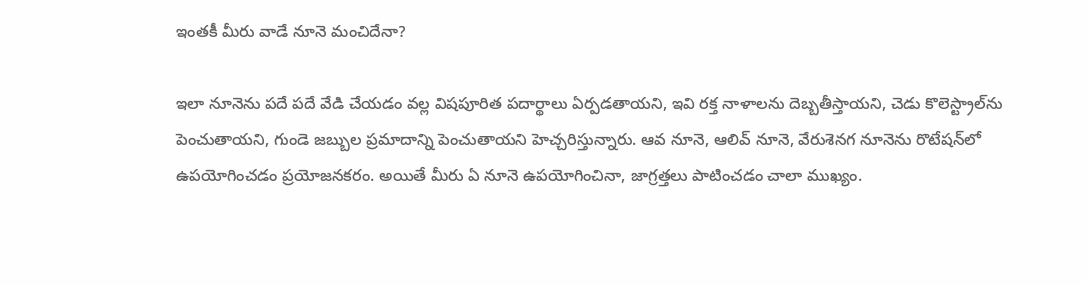ఇంతకీ మీరు వాడే నూనె మంచిదేనా?

ఇలా నూనెను పదే పదే వేడి చేయడం వల్ల విషపూరిత పదార్థాలు ఏర్పడతాయని, ఇవి రక్త నాళాలను దెబ్బతీస్తాయని, చెడు కొలెస్ట్రాల్‌ను పెంచుతాయని, గుండె జబ్బుల ప్రమాదాన్ని పెంచుతాయని హెచ్చరిస్తున్నారు. ఆవ నూనె, ఆలివ్ నూనె, వేరుశెనగ నూనెను రొటేషన్‌లో ఉపయోగించడం ప్రయోజనకరం. అయితే మీరు ఏ నూనె ఉపయోగించినా, జాగ్రత్తలు పాటించడం చాలా ముఖ్యం.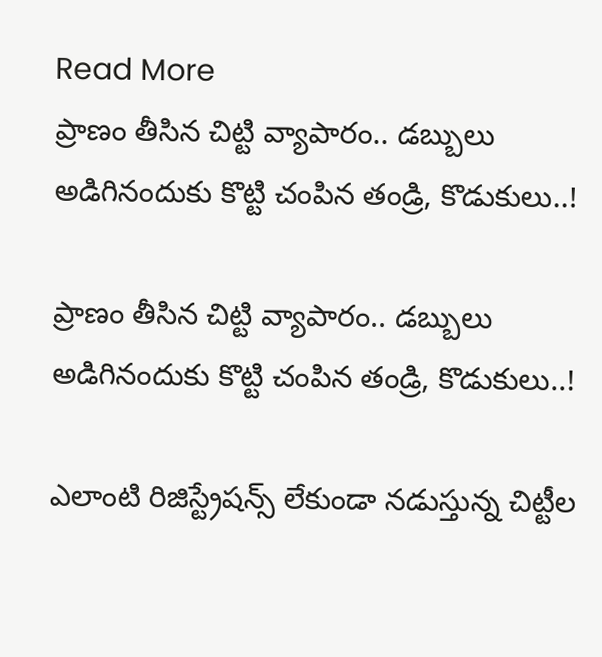Read More
ప్రాణం తీసిన చిట్టి వ్యాపారం.. డబ్బులు అడిగినందుకు కొట్టి చంపిన తండ్రి, కొడుకులు..!

ప్రాణం తీసిన చిట్టి వ్యాపారం.. డబ్బులు అడిగినందుకు కొట్టి చంపిన తండ్రి, కొడుకులు..!

ఎలాంటి రిజిస్ట్రేషన్స్ లేకుండా నడుస్తున్న చిట్టీల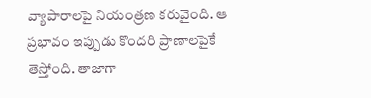వ్యాపారాలపై నియంత్రణ కరువైంది. ఆ ప్రభావం ఇప్పుడు కొందరి ప్రాణాలపైకే తెస్తోంది. తాజాగా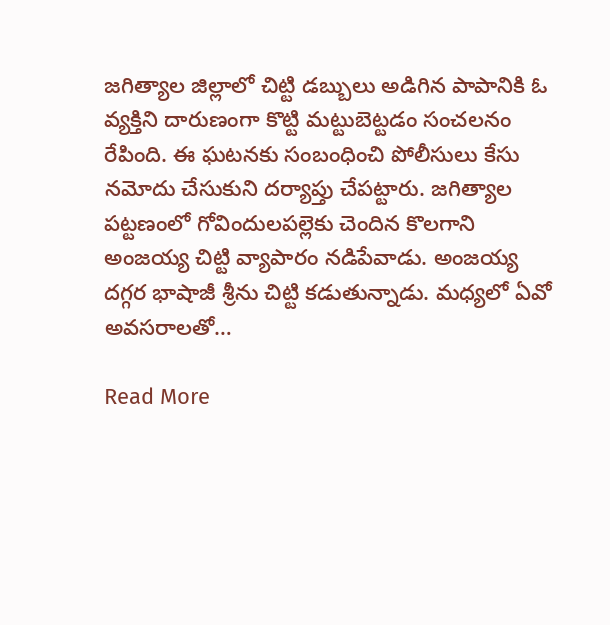జగిత్యాల జిల్లాలో చిట్టి డబ్బులు అడిగిన పాపానికి ఓ వ్యక్తిని దారుణంగా కొట్టి మట్టుబెట్టడం సంచలనం రేపింది. ఈ ఘటనకు సంబంధించి పోలీసులు కేసు నమోదు చేసుకుని దర్యాప్తు చేపట్టారు. జగిత్యాల పట్టణంలో గోవిందులపల్లెకు చెందిన కొలగాని అంజయ్య చిట్టి వ్యాపారం నడిపేవాడు. అంజయ్య దగ్గర భాషాజీ శ్రీను చిట్టి కడుతున్నాడు. మధ్యలో ఏవో అవసరాలతో…

Read More